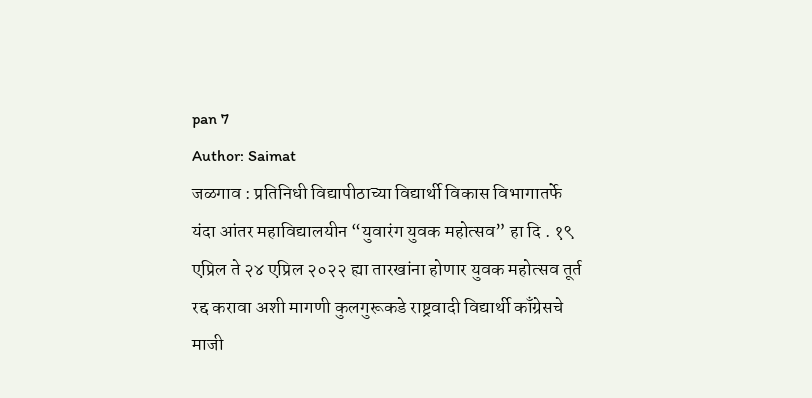pan 7
Author: Saimat
जळगाव : प्रतिनिधी विद्यापीठाच्या विद्यार्थी विकास विभागातर्फे यंदा आंतर महाविद्यालयीन “युवारंग युवक महोत्सव” हा दि . १९ एप्रिल ते २४ एप्रिल २०२२ ह्या तारखांना होणार युवक महोत्सव तूर्त रद्द करावा अशी मागणी कुलगुरूकडे राष्ट्रवादी विद्यार्थी काँग्रेसचे माजी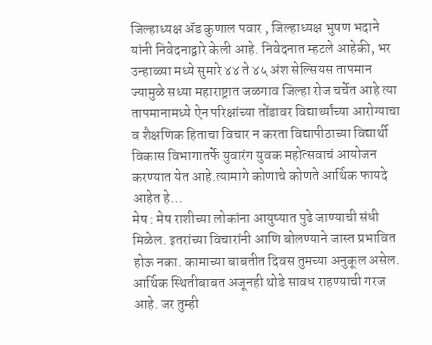जिल्हाध्यक्ष ॲड कुणाल पवार , जिल्हाध्यक्ष भुषण भदाने यांनी निवेदनाद्वारे केली आहे. निवेदनात म्हटले आहेकी, भर उन्हाळ्या मध्ये सुमारे ४४ ते ४५ अंश सेल्सियस तापमान ज्यामुळे सध्या महाराष्ट्रात जळगाव जिल्हा रोज चर्चेत आहे त्या तापमानामध्ये ऐन परिक्षांच्या तोंडावर विद्यार्थ्यांच्या आरोग्याचा व शैक्षणिक हिताचा विचार न करता विद्यापीठाच्या विद्यार्थी विकास विभागातर्फे युवारंग युवक महोत्सवाचं आयोजन करण्यात येत आहे.त्यामागे कोणाचे कोणते आर्थिक फायदे आहेत हे…
मेष : मेष राशीच्या लोकांना आयुष्यात पुढे जाण्याची संधी मिळेल. इतरांच्या विचारांनी आणि बोलण्याने जास्त प्रभावित होऊ नका. कामाच्या बाबतीत दिवस तुमच्या अनुकूल असेल. आर्थिक स्थितीबाबत अजूनही थोडे सावध राहण्याची गरज आहे. जर तुम्ही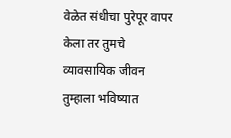वेळेत संधीचा पुरेपूर वापर केला तर तुमचे व्यावसायिक जीवन तुम्हाला भविष्यात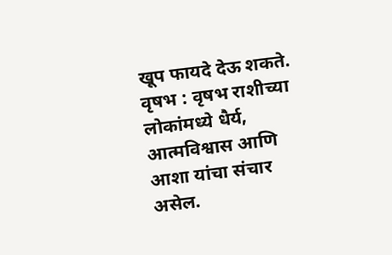खूप फायदे देऊ शकते. वृषभ : वृषभ राशीच्या लोकांमध्ये धैर्य, आत्मविश्वास आणि आशा यांचा संचार असेल.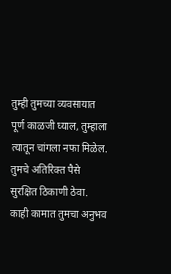तुम्ही तुमच्या व्यवसायात पूर्ण काळजी घ्याल, तुम्हाला त्यातून चांगला नफा मिळेल. तुमचे अतिरिक्त पैसे सुरक्षित ठिकाणी ठेवा. काही कामात तुमचा अनुभव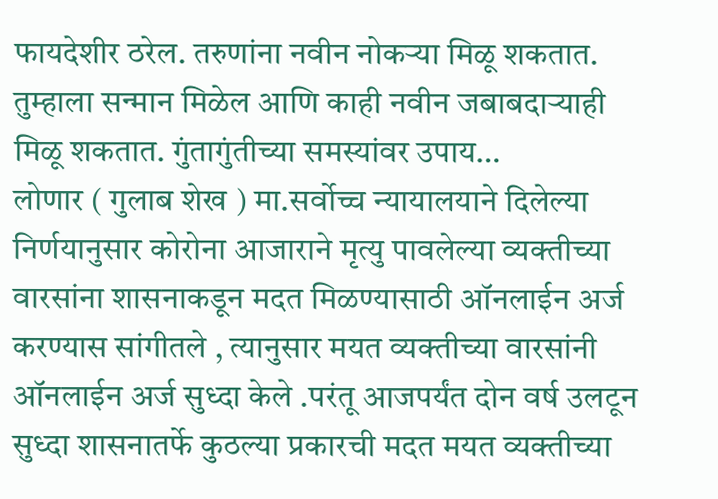फायदेशीर ठरेल. तरुणांना नवीन नोकऱ्या मिळू शकतात. तुम्हाला सन्मान मिळेल आणि काही नवीन जबाबदाऱ्याही मिळू शकतात. गुंतागुंतीच्या समस्यांवर उपाय…
लोणार ( गुलाब शेख ) मा.सर्वोच्च न्यायालयाने दिलेल्या निर्णयानुसार कोरोना आजाराने मृत्यु पावलेल्या व्यक्तीच्या वारसांना शासनाकडून मदत मिळण्यासाठी ऑनलाईन अर्ज करण्यास सांगीतले , त्यानुसार मयत व्यक्तीच्या वारसांनी ऑनलाईन अर्ज सुध्दा केले .परंतू आजपर्यंत दोन वर्ष उलटून सुध्दा शासनातर्फे कुठल्या प्रकारची मदत मयत व्यक्तीच्या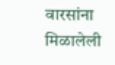वारसांना मिळालेली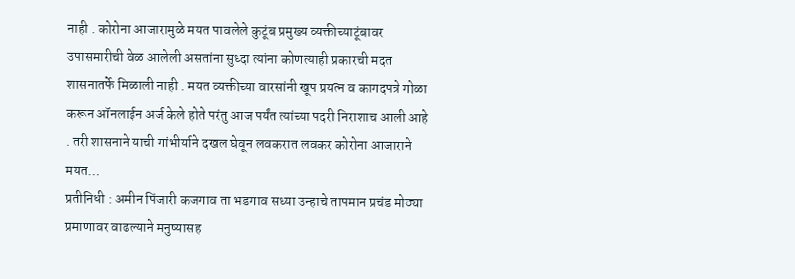नाही . कोरोना आजारामुळे मयत पावलेले कुटूंब प्रमुख्य व्यक्तीच्याटूंबावर उपासमारीची वेळ आलेली असतांना सुध्दा त्यांना कोणत्याही प्रकारची मदत शासनातर्फे मिळाली नाही . मयत व्यक्तीच्या वारसांनी खूप प्रयत्न व कागदपत्रे गोळा करून ऑनलाईन अर्ज केले होते परंतु आज पर्यंत त्यांच्या पदरी निराशाच आली आहे . तरी शासनाने याची गांभीर्याने दखल घेवून लवकरात लवकर कोरोना आजाराने मयत…
प्रतीनिधी : अमीन पिंजारी कजगाव ता भडगाव सध्या उन्हाचे तापमान प्रचंड मोठ्या प्रमाणावर वाढल्याने मनुष्यासह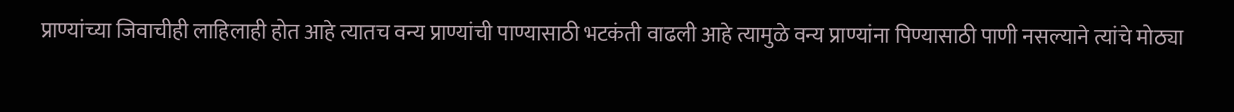प्राण्यांच्या जिवाचीही लाहिलाही होत आहे त्यातच वन्य प्राण्यांची पाण्यासाठी भटकंती वाढली आहे त्यामुळे वन्य प्राण्यांना पिण्यासाठी पाणी नसल्याने त्यांचे मोठ्या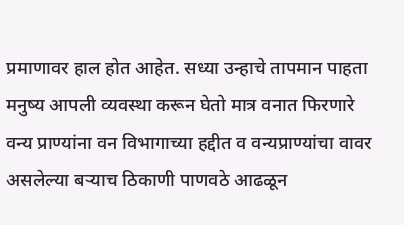प्रमाणावर हाल होत आहेत. सध्या उन्हाचे तापमान पाहता मनुष्य आपली व्यवस्था करून घेतो मात्र वनात फिरणारे वन्य प्राण्यांना वन विभागाच्या हद्दीत व वन्यप्राण्यांचा वावर असलेल्या बऱ्याच ठिकाणी पाणवठे आढळून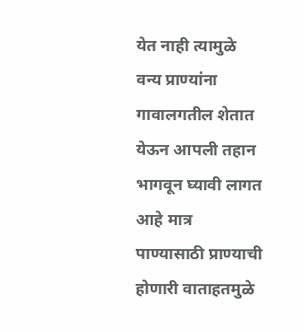येत नाही त्यामुळे वन्य प्राण्यांना गावालगतील शेतात येऊन आपली तहान भागवून घ्यावी लागत आहे मात्र पाण्यासाठी प्राण्याची होणारी वाताहतमुळे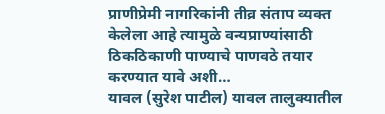प्राणीप्रेमी नागरिकांनी तीव्र संताप व्यक्त केलेला आहे त्यामुळे वन्यप्राण्यांसाठी ठिकठिकाणी पाण्याचे पाणवठे तयार करण्यात यावे अशी…
यावल (सुरेश पाटील) यावल तालुक्यातील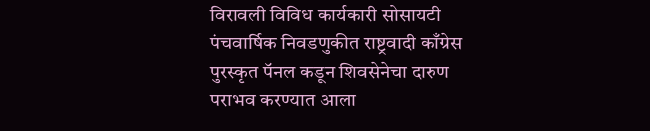विरावली विविध कार्यकारी सोसायटी पंचवार्षिक निवडणुकीत राष्ट्रवादी काँग्रेस पुरस्कृत पॅनल कडून शिवसेनेचा दारुण पराभव करण्यात आला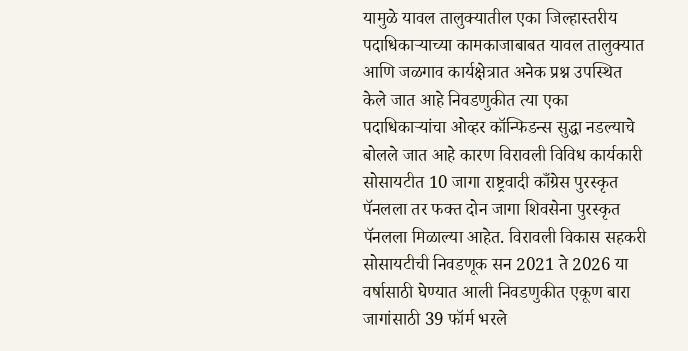यामुळे यावल तालुक्यातील एका जिल्हास्तरीय पदाधिकाऱ्याच्या कामकाजाबाबत यावल तालुक्यात आणि जळगाव कार्यक्षेत्रात अनेक प्रश्न उपस्थित केले जात आहे निवडणुकीत त्या एका पदाधिकाऱ्यांचा ओव्हर कॉन्फिडन्स सुद्धा नडल्याचे बोलले जात आहे कारण विरावली विविध कार्यकारी सोसायटीत 10 जागा राष्ट्रवादी काँग्रेस पुरस्कृत पॅनलला तर फक्त दोन जागा शिवसेना पुरस्कृत पॅनलला मिळाल्या आहेत. विरावली विकास सहकरी सोसायटीची निवडणूक सन 2021 ते 2026 या वर्षासाठी घेण्यात आली निवडणुकीत एकूण बारा जागांसाठी 39 फॉर्म भरले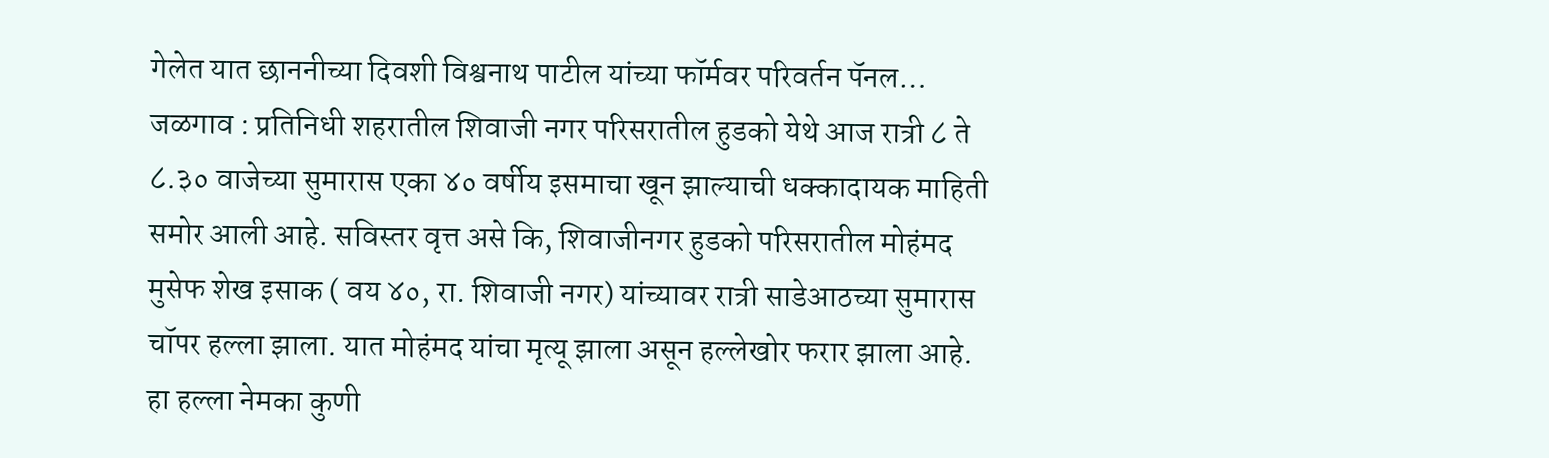गेलेत यात छाननीच्या दिवशी विश्वनाथ पाटील यांच्या फॉर्मवर परिवर्तन पॅनल…
जळगाव : प्रतिनिधी शहरातील शिवाजी नगर परिसरातील हुडको येथे आज रात्री ८ ते ८.३० वाजेच्या सुमारास एका ४० वर्षीय इसमाचा खून झाल्याची धक्कादायक माहिती समोर आली आहे. सविस्तर वृत्त असे कि, शिवाजीनगर हुडको परिसरातील मोहंमद मुसेफ शेख इसाक ( वय ४०, रा. शिवाजी नगर) यांच्यावर रात्री साडेआठच्या सुमारास चॉपर हल्ला झाला. यात मोहंमद यांचा मृत्यू झाला असून हल्लेखोर फरार झाला आहे. हा हल्ला नेमका कुणी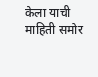केला याची माहिती समोर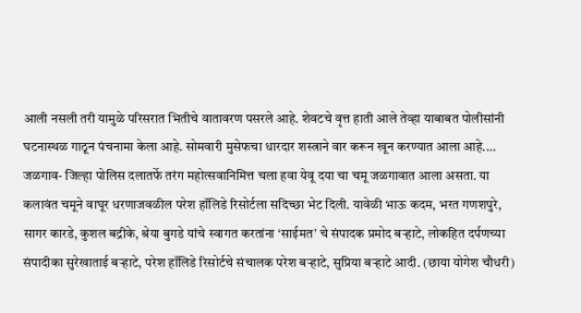आली नसली तरी यामुळे परिसरात भितीचे वातावरण पसरले आहे. शेवटचे वृत्त हाती आले तेव्हा याबाबत पोलीसांनी घटनास्थळ गाठून पंचनामा केला आहे. सोमवारी मुसेफचा धारदार शस्त्राने वार करून खून करण्यात आला आहे.…
जळगाव- जिल्हा पोलिस दलातर्फे तरंग महोत्सवानिमित्त चला हवा येवू दया चा चमू जळगावात आला असता. या कलावंत चमूने वाघूर धरणाजवळील परेश हॉलिडे रिसोर्टला सदिच्छा भेट दिली. यावेळी भाऊ कदम, भरत गणशपुरे, सागर कारडे, कुशल बद्रीके, श्रेया बुगडे यांचे स्वागत करतांना ‘साईमत’ चे संपादक प्रमोद बऱ्हाटे, लोकहित दर्पणच्या संपादीका सुरेखाताई बऱ्हाटे, परेश हॉलिडे रिसोर्टचे संचालक परेश बऱ्हाटे, सुप्रिया बऱ्हाटे आदी. (छाया योगेश चौधरी)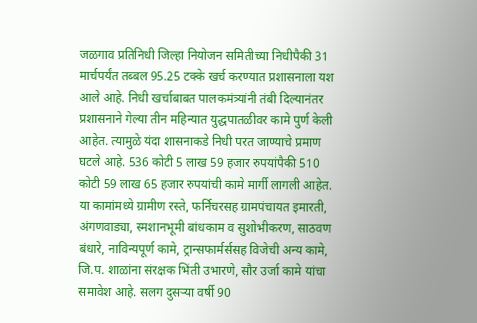जळगाव प्रतिनिधी जिल्हा नियोजन समितीच्या निधीपैकी 31 मार्चपर्यंत तब्बल 95.25 टक्के खर्च करण्यात प्रशासनाला यश आले आहे. निधी खर्चाबाबत पालकमंत्र्यांनी तंबी दिल्यानंतर प्रशासनाने गेल्या तीन महिन्यात युद्धपातळीवर कामे पुर्ण केली आहेत. त्यामुळे यंदा शासनाकडे निधी परत जाण्याचे प्रमाण घटले आहे. 536 कोटी 5 लाख 59 हजार रुपयांपैकी 510 कोटी 59 लाख 65 हजार रुपयांची कामे मार्गी लागली आहेत. या कामांमध्ये ग्रामीण रस्ते, फर्निचरसह ग्रामपंचायत इमारती, अंगणवाड्या, स्मशानभूमी बांधकाम व सुशोभीकरण, साठवण बंधारे, नाविन्यपूर्ण कामे, ट्रान्सफार्मर्ससह विजेची अन्य कामे, जि.प. शाळांना संरक्षक भिंती उभारणे, सौर उर्जा कामे यांचा समावेश आहे. सलग दुसऱ्या वर्षी 90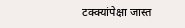टक्क्यांपेक्षा जास्त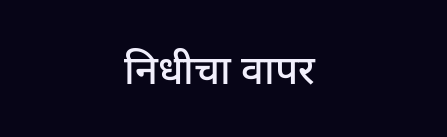निधीचा वापर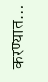करण्यात…